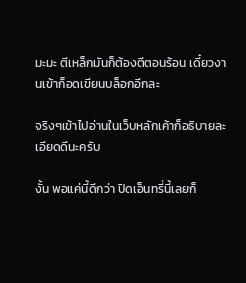มะมะ ตีเหล็กมันก็ต้องตีตอนร้อน เดี๋ยวงานเข้าก็อดเขียนบล็อกอีกละ

จริงๆเข้าไปอ่านในเว็บหลักเค้าก็อธิบายละเอียดดีนะครับ

งั้น พอแค่นี้ดีกว่า ปิดเอ็นทรี่นี้เลยก็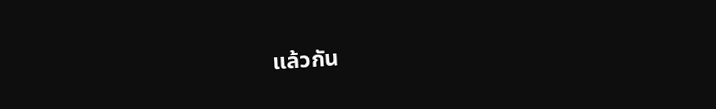แล้วกัน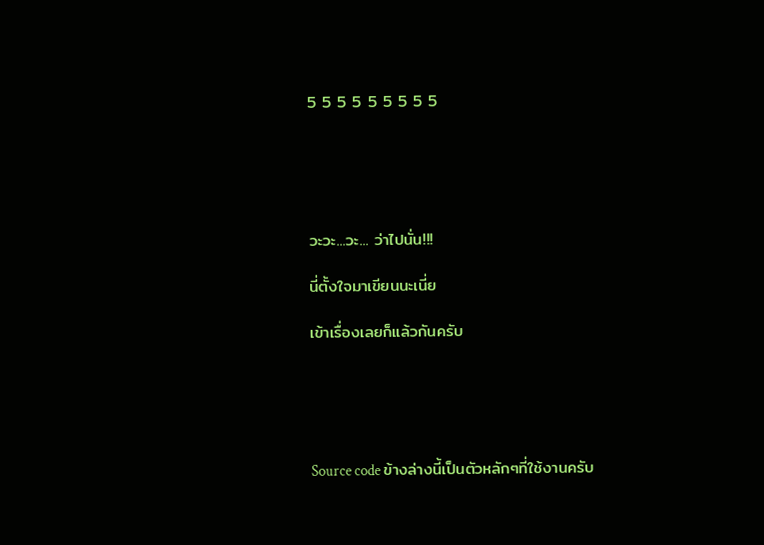5 5 5 5 5 5 5 5 5





วะวะ...วะ... ว่าไปนั่น!!!

นี่ตั้งใจมาเขียนนะเนี่ย

เข้าเรื่องเลยก็แล้วกันครับ





Source code ข้างล่างนี้เป็นตัวหลักๆที่ใช้งานครับ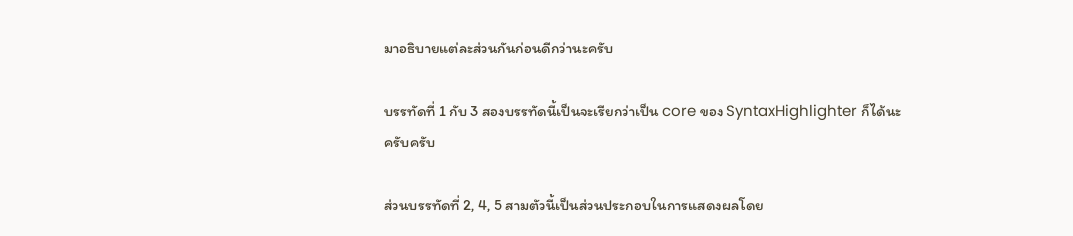มาอธิบายแต่ละส่วนกันก่อนดีกว่านะครับ

บรรทัดที่ 1 กับ 3 สองบรรทัดนี้เป็นจะเรียกว่าเป็น core ของ SyntaxHighlighter ก็ได้นะครับครับ

ส่วนบรรทัดที่ 2, 4, 5 สามตัวนี้เป็นส่วนประกอบในการแสดงผลโดย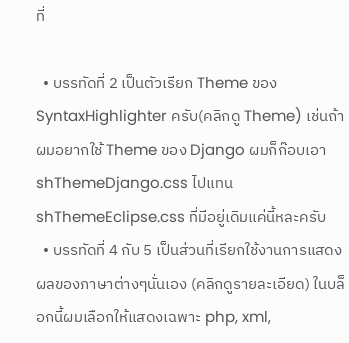ที่

  • บรรทัดที่ 2 เป็นตัวเรียก Theme ของ SyntaxHighlighter ครับ(คลิกดู Theme) เช่นถ้าผมอยากใช้ Theme ของ Django ผมก็ก๊อบเอา shThemeDjango.css ไปแทน shThemeEclipse.css ที่มีอยู่เดิมแค่นี้หละครับ
  • บรรทัดที่ 4 กับ 5 เป็นส่วนที่เรียกใช้งานการแสดงผลของภาษาต่างๆนั่นเอง (คลิกดูรายละเอียด) ในบล็อกนี้ผมเลือกให้แสดงเฉพาะ php, xml,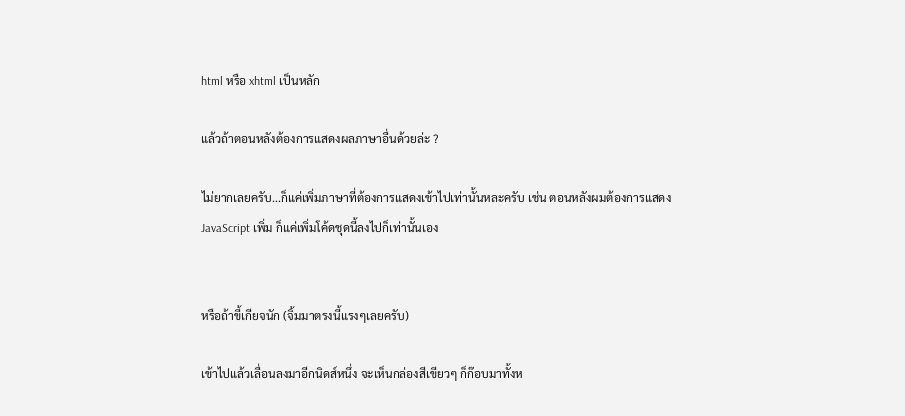html หรือ xhtml เป็นหลัก

แล้วถ้าตอนหลังต้องการแสดงผลภาษาอื่นด้วยล่ะ ?

ไม่ยากเลยครับ...ก็แค่เพิ่มภาษาที่ต้องการแสดงเข้าไปเท่านั้นหละครับ เช่น ตอนหลังผมต้องการแสดง JavaScript เพิ่ม ก็แค่เพิ่มโค้ดชุดนี้ลงไปก็เท่านั้นเอง


หรือถ้าขี้เกียจนัก (จิ้มมาตรงนี้แรงๆเลยครับ)

เข้าไปแล้วเลื่อนลงมาอีกนิดส์หนึ่ง จะเห็นกล่องสีเขียวๆ ก็ก๊อบมาทั้งห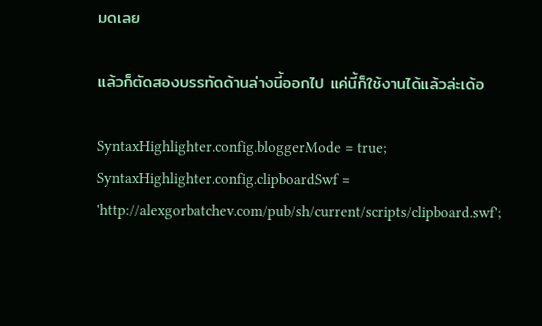มดเลย

แล้วก็ตัดสองบรรทัดด้านล่างนี้ออกไป แค่นี้ก็ใช้งานได้แล้วล่ะเด้อ

SyntaxHighlighter.config.bloggerMode = true;
SyntaxHighlighter.config.clipboardSwf = 'http://alexgorbatchev.com/pub/sh/current/scripts/clipboard.swf';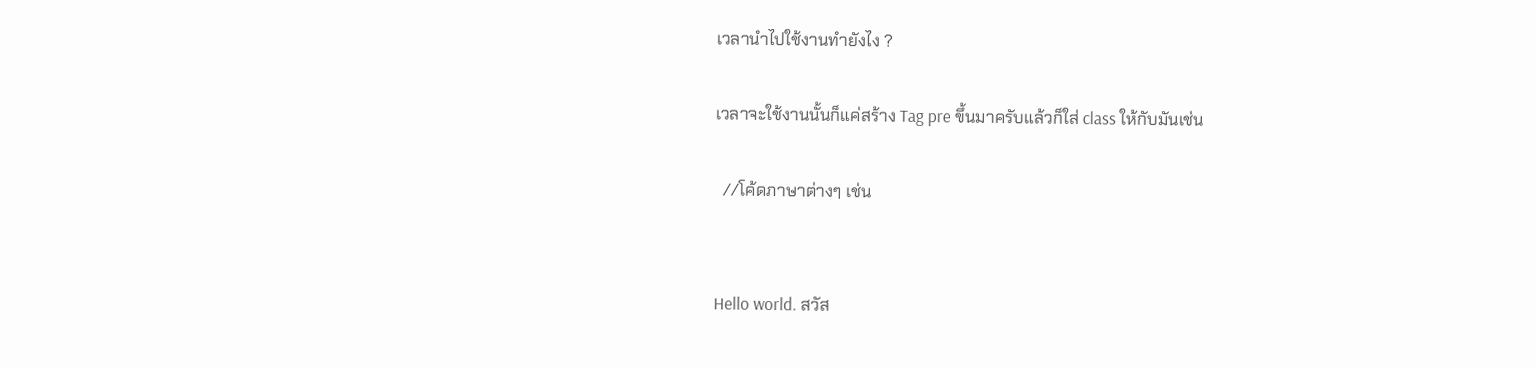เวลานำไปใช้งานทำยังไง ?

เวลาจะใช้งานนั้นก็แค่สร้าง Tag pre ขึ้นมาครับแล้วก็ใส่ class ให้กับมันเช่น

  //โค้ดภาษาต่างๆ เช่น


Hello world. สวัส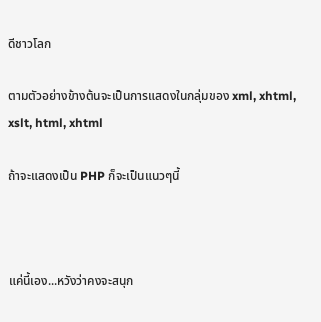ดีชาวโลก

ตามตัวอย่างข้างต้นจะเป็นการแสดงในกลุ่มของ xml, xhtml, xslt, html, xhtml

ถ้าจะแสดงเป็น PHP ก็จะเป็นแนวๆนี้



แค่นี้เอง...หวังว่าคงจะสนุก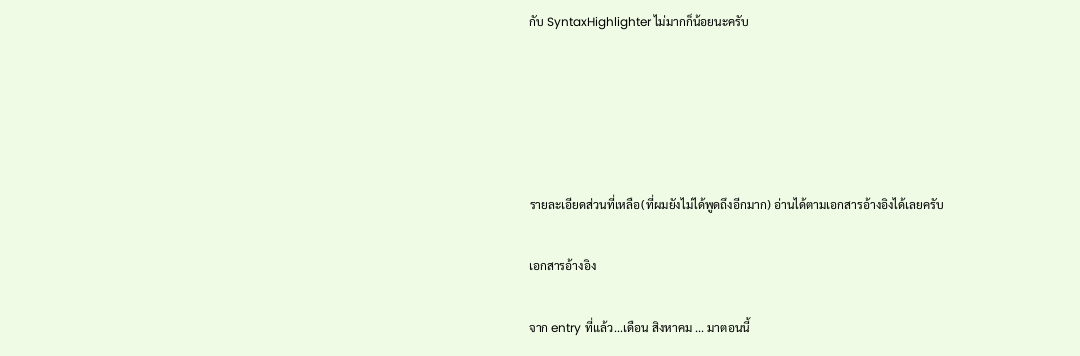กับ SyntaxHighlighter ไม่มากก็น้อยนะครับ





รายละเอียดส่วนที่เหลือ(ที่ผมยังไม่ได้พูดถึงอีกมาก) อ่านได้ตามเอกสารอ้างอิงได้เลยครับ

เอกสารอ้างอิง

จาก entry ที่แล้ว...เดือน สิงหาคม ... มาตอนนี้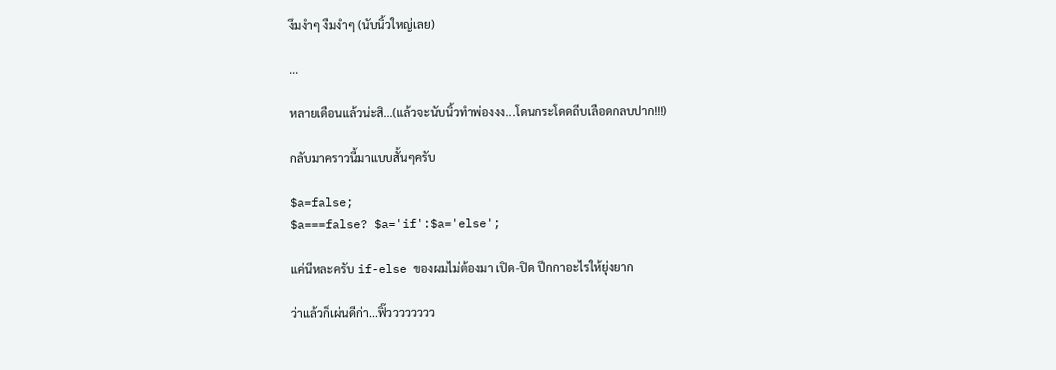งึมงำๆ งืมงำๆ (นับนิ้วใหญ่เลย)

...

หลายเดือนแล้วน่ะสิ...(แล้วจะนับนิ้วทำพ่องงง...โดนกระโดดถีบเลือดกลบปาก!!!)

กลับมาคราวนี้มาแบบสั้นๆครับ

$a=false;
$a===false? $a='if':$a='else';

แค่นีหละครับ if-else ของผมไม่ต้องมา เปิด-ปิด ปีกกาอะไรให้ยุ่งยาก

ว่าแล้วก็เผ่นดีก่า...ฟิ๊วววววววว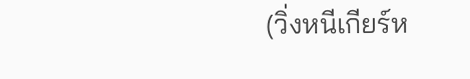(วิ่งหนีเกียร์ห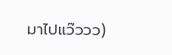มาไปแว๊ววว)